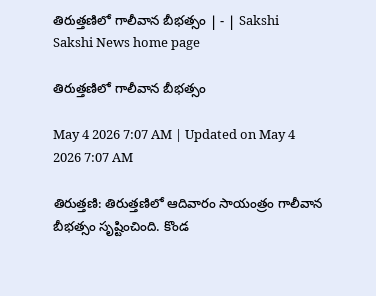తిరుత్తణిలో గాలీవాన బీభత్సం | - | Sakshi
Sakshi News home page

తిరుత్తణిలో గాలీవాన బీభత్సం

May 4 2026 7:07 AM | Updated on May 4 2026 7:07 AM

తిరుత్తణి: తిరుత్తణిలో ఆదివారం సాయంత్రం గాలీవాన బీభత్సం సృష్టించింది. కొండ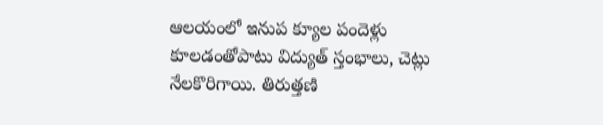ఆలయంలో ఇనుప క్యూల పందెళ్లు కూలడంతోపాటు విద్యుత్‌ స్తంభాలు, చెట్లు నేలకొరిగాయి. తిరుత్తణి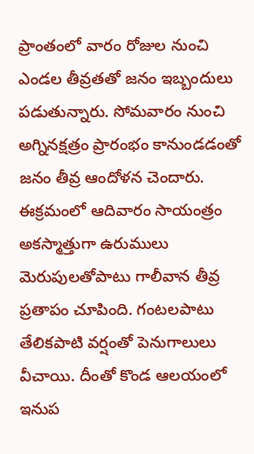ప్రాంతంలో వారం రోజుల నుంచి ఎండల తీవ్రతతో జనం ఇబ్బందులు పడుతున్నారు. సోమవారం నుంచి అగ్నినక్షత్రం ప్రారంభం కానుండడంతో జనం తీవ్ర ఆందోళన చెందారు. ఈక్రమంలో ఆదివారం సాయంత్రం అకస్మాత్తుగా ఉరుములు మెరుపులతోపాటు గాలీవాన తీవ్ర ప్రతాపం చూపింది. గంటలపాటు తేలికపాటి వర్షంతో పెనుగాలులు వీచాయి. దీంతో కొండ ఆలయంలో ఇనుప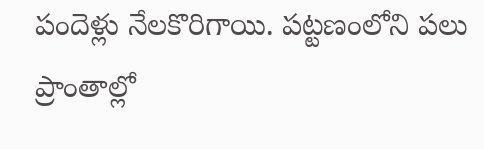పందెళ్లు నేలకొరిగాయి. పట్టణంలోని పలు ప్రాంతాల్లో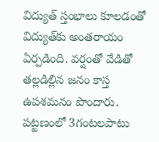విద్యుత్‌ స్తంభాలు కూలడంతో విద్యుత్‌కు అంతరాయం ఏర్పడింది. వర్షంతో వేడితో తల్లడిల్లిన జనం కాస్త ఉపశమనం పొందారు. పట్టణంలో 3గంటలపాటు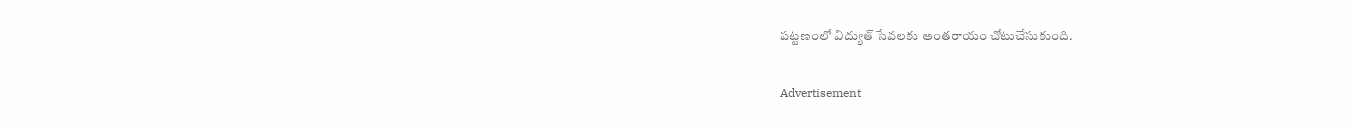పట్టణంలో విద్యుత్‌ సేవలకు అంతరాయం చోటుచేసుకుంది.

Advertisement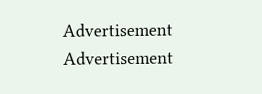Advertisement
Advertisement